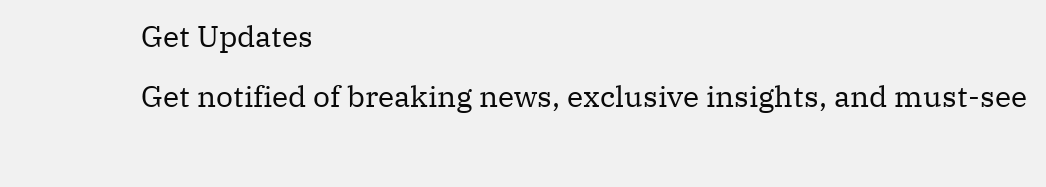Get Updates
Get notified of breaking news, exclusive insights, and must-see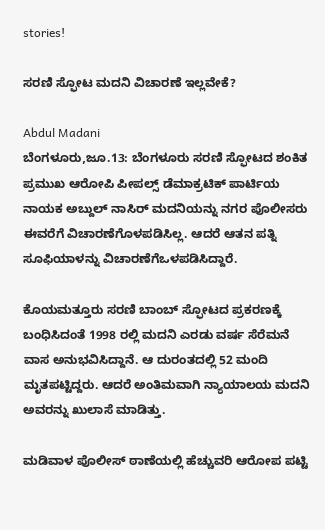stories!

ಸರಣಿ ಸ್ಫೋಟ ಮದನಿ ವಿಚಾರಣೆ ಇಲ್ಲವೇಕೆ?

Abdul Madani
ಬೆಂಗಳೂರು,ಜೂ.13: ಬೆಂಗಳೂರು ಸರಣಿ ಸ್ಫೋಟದ ಶಂಕಿತ ಪ್ರಮುಖ ಆರೋಪಿ ಪೀಪಲ್ಸ್ ಡೆಮಾಕ್ರಟಿಕ್ ಪಾರ್ಟಿಯ ನಾಯಕ ಅಬ್ದುಲ್ ನಾಸಿರ್ ಮದನಿಯನ್ನು ನಗರ ಪೊಲೀಸರು ಈವರೆಗೆ ವಿಚಾರಣೆಗೊಳಪಡಿಸಿಲ್ಲ. ಆದರೆ ಆತನ ಪತ್ನಿ ಸೂಫಿಯಾಳನ್ನು ವಿಚಾರಣೆಗೆಒಳಪಡಿಸಿದ್ದಾರೆ.

ಕೊಯಮತ್ತೂರು ಸರಣಿ ಬಾಂಬ್ ಸ್ಫೋಟದ ಪ್ರಕರಣಕ್ಕೆ ಬಂಧಿಸಿದಂತೆ 1998 ರಲ್ಲಿ ಮದನಿ ಎರಡು ವರ್ಷ ಸೆರೆಮನೆ ವಾಸ ಅನುಭವಿಸಿದ್ದಾನೆ. ಆ ದುರಂತದಲ್ಲಿ 52 ಮಂದಿ ಮೃತಪಟ್ಟಿದ್ದರು. ಆದರೆ ಅಂತಿಮವಾಗಿ ನ್ಯಾಯಾಲಯ ಮದನಿ ಅವರನ್ನು ಖುಲಾಸೆ ಮಾಡಿತ್ತು.

ಮಡಿವಾಳ ಪೊಲೀಸ್ ಠಾಣೆಯಲ್ಲಿ ಹೆಚ್ಚುವರಿ ಆರೋಪ ಪಟ್ಟಿ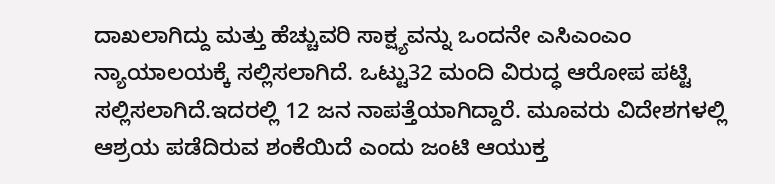ದಾಖಲಾಗಿದ್ದು ಮತ್ತು ಹೆಚ್ಚುವರಿ ಸಾಕ್ಷ್ಯವನ್ನು ಒಂದನೇ ಎಸಿಎಂಎಂ ನ್ಯಾಯಾಲಯಕ್ಕೆ ಸಲ್ಲಿಸಲಾಗಿದೆ. ಒಟ್ಟು32 ಮಂದಿ ವಿರುದ್ಧ ಆರೋಪ ಪಟ್ಟಿ ಸಲ್ಲಿಸಲಾಗಿದೆ.ಇದರಲ್ಲಿ 12 ಜನ ನಾಪತ್ತೆಯಾಗಿದ್ದಾರೆ. ಮೂವರು ವಿದೇಶಗಳಲ್ಲಿ ಆಶ್ರಯ ಪಡೆದಿರುವ ಶಂಕೆಯಿದೆ ಎಂದು ಜಂಟಿ ಆಯುಕ್ತ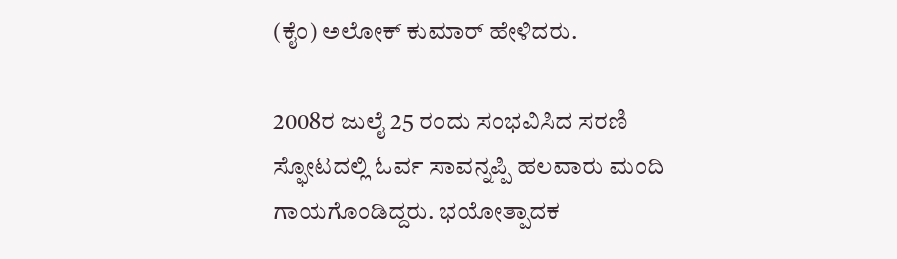(ಕೈಂ) ಅಲೋಕ್ ಕುಮಾರ್ ಹೇಳಿದರು.

2008ರ ಜುಲೈ 25 ರಂದು ಸಂಭವಿಸಿದ ಸರಣಿ ಸ್ಫೋಟದಲ್ಲಿ ಓರ್ವ ಸಾವನ್ನಪ್ಪಿ ಹಲವಾರು ಮಂದಿ ಗಾಯಗೊಂಡಿದ್ದರು. ಭಯೋತ್ಪಾದಕ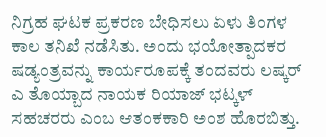ನಿಗ್ರಹ ಘಟಕ ಪ್ರಕರಣ ಬೇಧಿಸಲು ಏಳು ತಿಂಗಳ ಕಾಲ ತನಿಖೆ ನಡೆಸಿತು. ಅಂದು ಭಯೋತ್ಪಾದಕರ ಷಡ್ಯಂತ್ರವನ್ನು ಕಾರ್ಯರೂಪಕ್ಕೆ ತಂದವರು ಲಷ್ಕರ್ ಎ ತೊಯ್ಬಾದ ನಾಯಕ ರಿಯಾಜ್ ಭಟ್ಕಳ್ ಸಹಚರರು ಎಂಬ ಆತಂಕಕಾರಿ ಅಂಶ ಹೊರಬಿತ್ತು.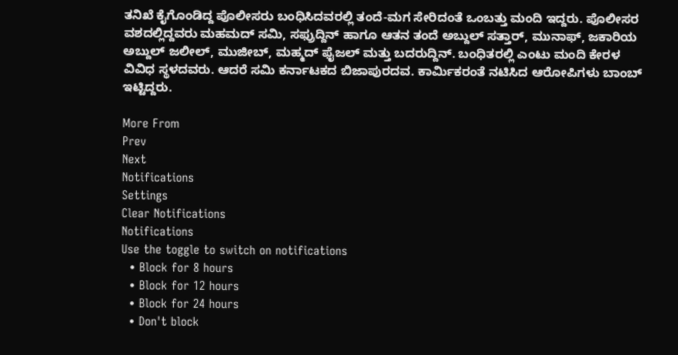ತನಿಖೆ ಕೈಗೊಂಡಿದ್ದ ಪೊಲೀಸರು ಬಂಧಿಸಿದವರಲ್ಲಿ ತಂದೆ-ಮಗ ಸೇರಿದಂತೆ ಒಂಬತ್ತು ಮಂದಿ ಇದ್ದರು. ಪೊಲೀಸರ ವಶದಲ್ಲಿದ್ದವರು ಮಹಮದ್ ಸಮಿ, ಸಫ್ರುದ್ದಿನ್ ಹಾಗೂ ಆತನ ತಂದೆ ಅಬ್ದುಲ್ ಸತ್ತಾರ್, ಮುನಾಫ್, ಜಕಾರಿಯ ಅಬ್ದುಲ್ ಜಲೀಲ್, ಮುಜೀಬ್, ಮಹ್ಮದ್ ಫೈಜಲ್ ಮತ್ತು ಬದರುದ್ದಿನ್. ಬಂಧಿತರಲ್ಲಿ ಎಂಟು ಮಂದಿ ಕೇರಳ ವಿವಿಧ ಸ್ಥಳದವರು. ಆದರೆ ಸಮಿ ಕರ್ನಾಟಕದ ಬಿಜಾಪುರದವ. ಕಾರ್ಮಿಕರಂತೆ ನಟಿಸಿದ ಆರೋಪಿಗಳು ಬಾಂಬ್ ಇಟ್ಟಿದ್ದರು.

More From
Prev
Next
Notifications
Settings
Clear Notifications
Notifications
Use the toggle to switch on notifications
  • Block for 8 hours
  • Block for 12 hours
  • Block for 24 hours
  • Don't block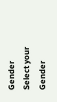Gender
Select your Gender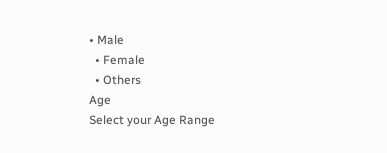• Male
  • Female
  • Others
Age
Select your Age Range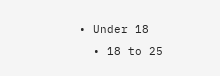• Under 18
  • 18 to 25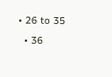• 26 to 35
  • 36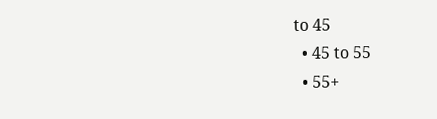to 45
  • 45 to 55
  • 55+